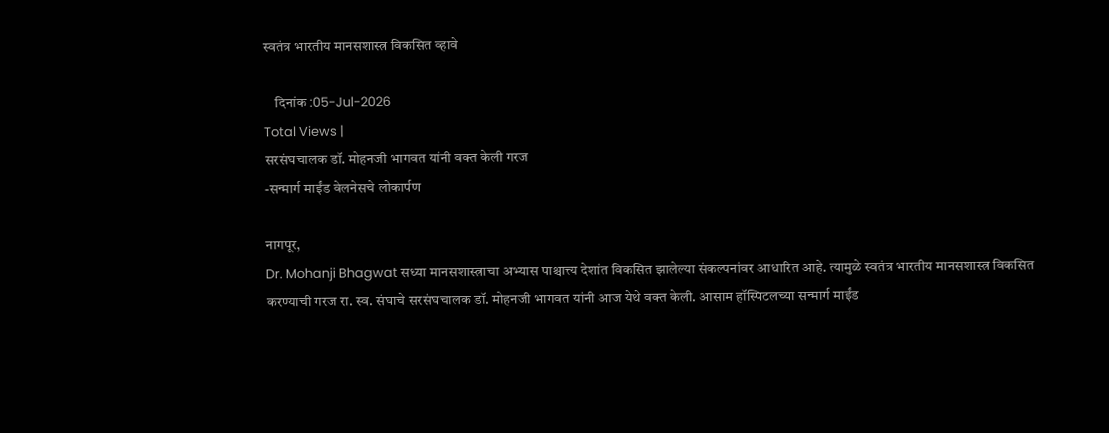स्वतंत्र भारतीय मानसशास्त्र विकसित व्हावे

    दिनांक :05-Jul-2026
Total Views |
सरसंघचालक डॉ. मोहनजी भागवत यांनी वक्त केली गरज
-सन्मार्ग माईंड वेलनेसचे लोकार्पण

नागपूर,
Dr. Mohanji Bhagwat सध्या मानसशास्त्राचा अभ्यास पाश्चात्त्य देशांत विकसित झालेल्या संकल्पनांवर आधारित आहे. त्यामुळे स्वतंत्र भारतीय मानसशास्त्र विकसित करण्याची गरज रा. स्व. संघाचे सरसंघचालक डॉ. मोहनजी भागवत यांनी आज येथे वक्त केली. आसाम हॉस्पिटलच्या सन्मार्ग माईंड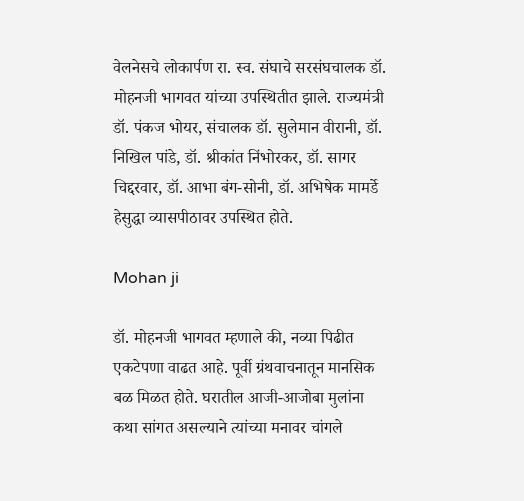वेलनेसचे लोकार्पण रा. स्व. संघाचे सरसंघचालक डॉ. मोहनजी भागवत यांच्या उपस्थितीत झाले. राज्यमंत्री डॉ. पंकज भोयर, संचालक डॉ. सुलेमान वीरानी, डॉ. निखिल पांडे, डॉ. श्रीकांत निंभोरकर, डॉ. सागर चिद्दरवार, डॉ. आभा बंग-सोनी, डॉ. अभिषेक मामर्डे हेसुद्धा व्यासपीठावर उपस्थित होते.

Mohan ji

डॉ. मोहनजी भागवत म्हणाले की, नव्या पिढीत एकटेपणा वाढत आहे. पूर्वी ग्रंथवाचनातून मानसिक बळ मिळत होते. घरातील आजी-आजोबा मुलांना कथा सांगत असल्याने त्यांच्या मनावर चांगले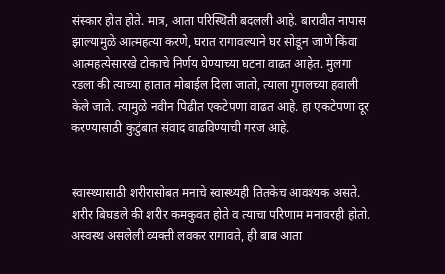संस्कार होत होते. मात्र, आता परिस्थिती बदलली आहे. बारावीत नापास झाल्यामुळे आत्महत्या करणे, घरात रागावल्याने घर सोडून जाणे किंवा आत्महत्येसारखे टोकाचे निर्णय घेण्याच्या घटना वाढत आहेत. मुलगा रडला की त्याच्या हातात मोबाईल दिला जातो, त्याला गुगलच्या हवाली केले जाते. त्यामुळे नवीन पिढीत एकटेपणा वाढत आहे. हा एकटेपणा दूर करण्यासाठी कुटुंबात संवाद वाढविण्याची गरज आहे.


स्वास्थ्यासाठी शरीरासोबत मनाचे स्वास्थ्यही तितकेच आवश्यक असते. शरीर बिघडले की शरीर कमकुवत होते व त्याचा परिणाम मनावरही होतो. अस्वस्थ असलेली व्यक्ती लवकर रागावते, ही बाब आता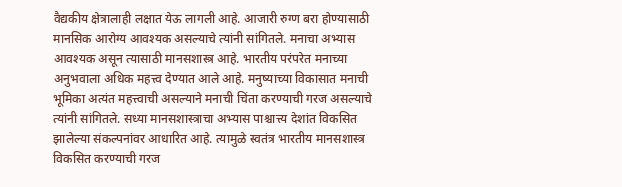वैद्यकीय क्षेत्रालाही लक्षात येऊ लागली आहे. आजारी रुग्ण बरा होण्यासाठी मानसिक आरोग्य आवश्यक असल्याचे त्यांनी सांगितले. मनाचा अभ्यास आवश्यक असून त्यासाठी मानसशास्त्र आहे. भारतीय परंपरेत मनाच्या अनुभवाला अधिक महत्त्व देण्यात आले आहे. मनुष्याच्या विकासात मनाची भूमिका अत्यंत महत्त्वाची असल्याने मनाची चिंता करण्याची गरज असल्याचे त्यांनी सांगितले. सध्या मानसशास्त्राचा अभ्यास पाश्चात्त्य देशांत विकसित झालेल्या संकल्पनांवर आधारित आहे. त्यामुळे स्वतंत्र भारतीय मानसशास्त्र विकसित करण्याची गरज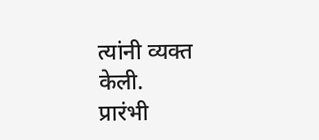त्यांनी व्यक्त केली.
प्रारंभी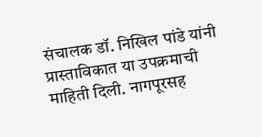संचालक डॉ. निखिल पांडे यांनी प्रास्ताविकात या उपक्रमाची माहिती दिली. नागपूरसह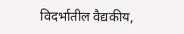विदर्भातील वैद्यकीय,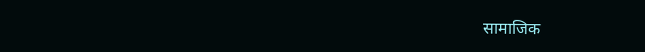सामाजिक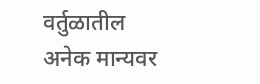वर्तुळातील अनेक मान्यवर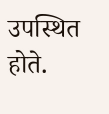उपस्थित होते.